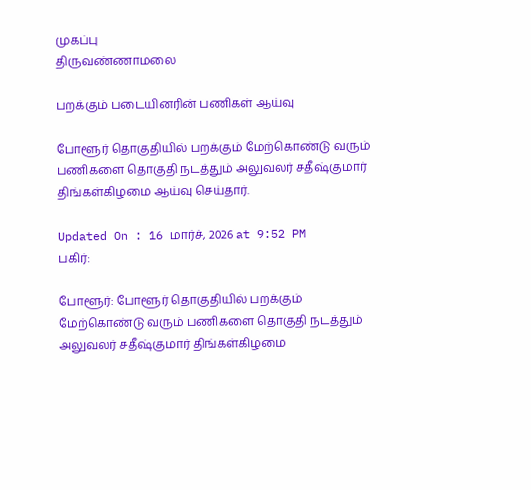முகப்பு
திருவண்ணாமலை

பறக்கும் படையினரின் பணிகள் ஆய்வு

போளூர் தொகுதியில் பறக்கும் மேற்கொண்டு வரும் பணிகளை தொகுதி நடத்தும் அலுவலர் சதீஷ்குமார் திங்கள்கிழமை ஆய்வு செய்தார்.

Updated On : 16 மார்ச், 2026 at 9:52 PM
பகிர்:

போளூர்: போளூர் தொகுதியில் பறக்கும் மேற்கொண்டு வரும் பணிகளை தொகுதி நடத்தும் அலுவலர் சதீஷ்குமார் திங்கள்கிழமை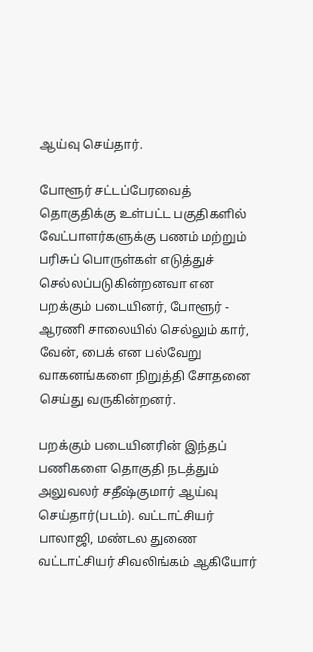ஆய்வு செய்தார்.

போளூர் சட்டப்பேரவைத் தொகுதிக்கு உள்பட்ட பகுதிகளில் வேட்பாளர்களுக்கு பணம் மற்றும் பரிசுப் பொருள்கள் எடுத்துச் செல்லப்படுகின்றனவா என பறக்கும் படையினர், போளூர் - ஆரணி சாலையில் செல்லும் கார், வேன், பைக் என பல்வேறு வாகனங்களை நிறுத்தி சோதனை செய்து வருகின்றனர்.

பறக்கும் படையினரின் இந்தப் பணிகளை தொகுதி நடத்தும் அலுவலர் சதீஷ்குமார் ஆய்வு செய்தார்(படம்). வட்டாட்சியர் பாலாஜி, மண்டல துணை வட்டாட்சியர் சிவலிங்கம் ஆகியோர்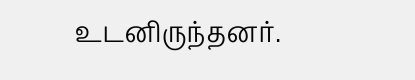உடனிருந்தனர்.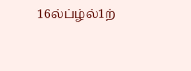16ல்ப்ழ்ல்1ற்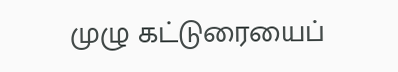முழு கட்டுரையைப்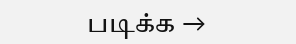படிக்க →